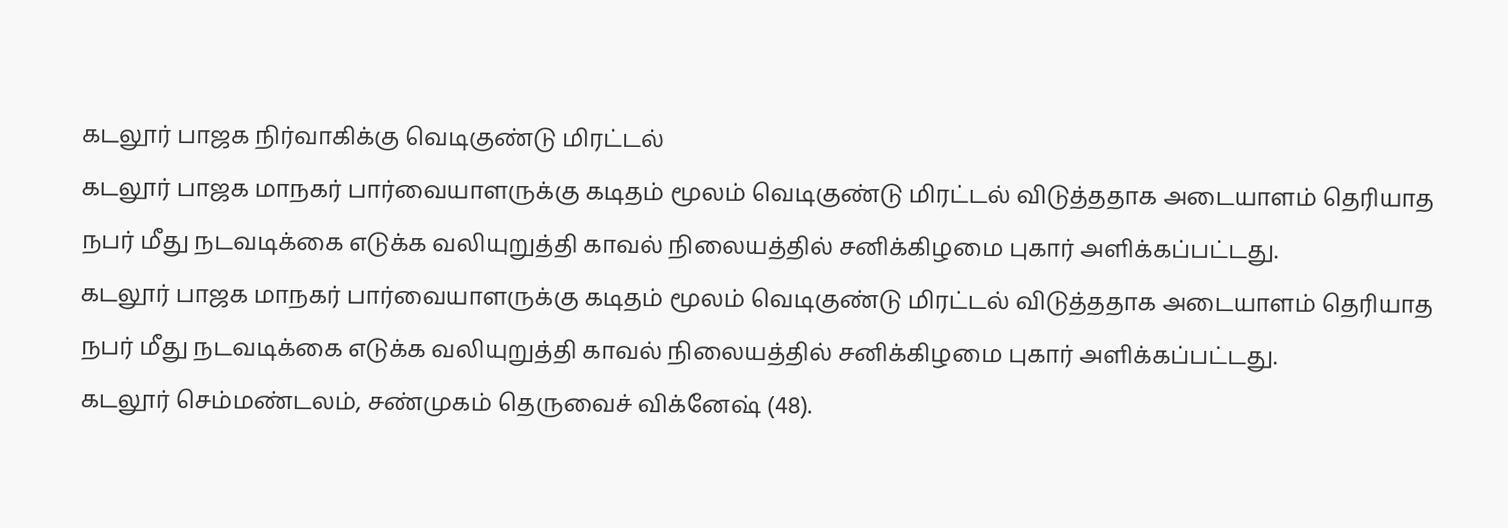கடலூர் பாஜக நிர்வாகிக்கு வெடிகுண்டு மிரட்டல்
கடலூர் பாஜக மாநகர் பார்வையாளருக்கு கடிதம் மூலம் வெடிகுண்டு மிரட்டல் விடுத்ததாக அடையாளம் தெரியாத நபர் மீது நடவடிக்கை எடுக்க வலியுறுத்தி காவல் நிலையத்தில் சனிக்கிழமை புகார் அளிக்கப்பட்டது.
கடலூர் பாஜக மாநகர் பார்வையாளருக்கு கடிதம் மூலம் வெடிகுண்டு மிரட்டல் விடுத்ததாக அடையாளம் தெரியாத நபர் மீது நடவடிக்கை எடுக்க வலியுறுத்தி காவல் நிலையத்தில் சனிக்கிழமை புகார் அளிக்கப்பட்டது.
கடலூர் செம்மண்டலம், சண்முகம் தெருவைச் விக்னேஷ் (48).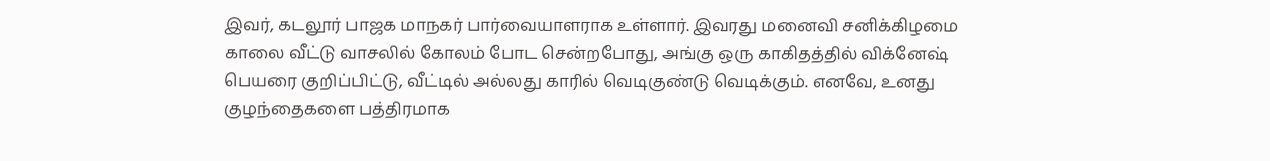இவர், கடலூர் பாஜக மாநகர் பார்வையாளராக உள்ளார். இவரது மனைவி சனிக்கிழமை காலை வீட்டு வாசலில் கோலம் போட சென்றபோது, அங்கு ஒரு காகிதத்தில் விக்னேஷ் பெயரை குறிப்பிட்டு, வீட்டில் அல்லது காரில் வெடிகுண்டு வெடிக்கும். எனவே, உனது குழந்தைகளை பத்திரமாக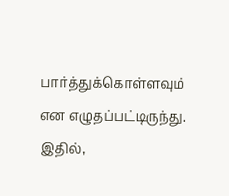பார்த்துக்கொள்ளவும் என எழுதப்பட்டிருந்து.
இதில்,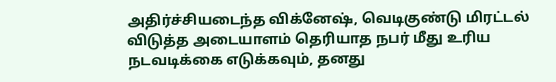அதிர்ச்சியடைந்த விக்னேஷ், வெடிகுண்டு மிரட்டல் விடுத்த அடையாளம் தெரியாத நபர் மீது உரிய நடவடிக்கை எடுக்கவும், தனது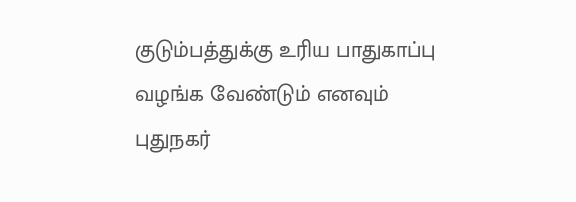குடும்பத்துக்கு உரிய பாதுகாப்பு வழங்க வேண்டும் எனவும் புதுநகர்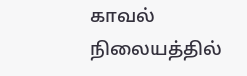காவல் நிலையத்தில்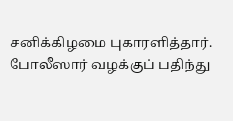சனிக்கிழமை புகாரளித்தார். போலீஸார் வழக்குப் பதிந்து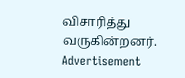விசாரித்து வருகின்றனர்.
Advertisement